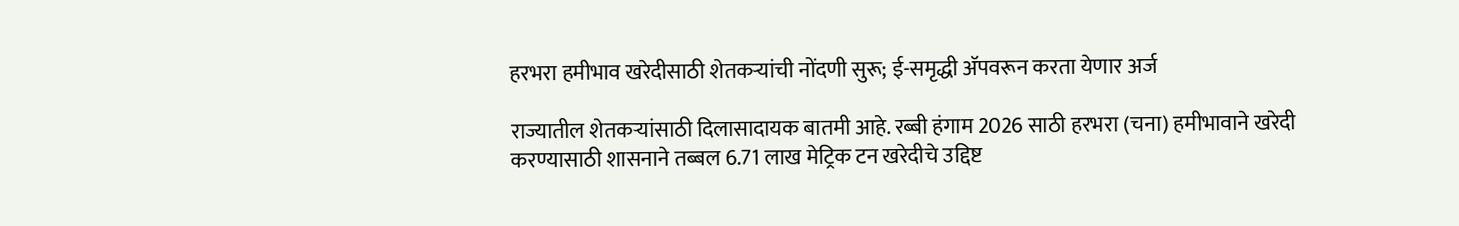हरभरा हमीभाव खरेदीसाठी शेतकऱ्यांची नोंदणी सुरू; ई-समृद्धी अ‍ॅपवरून करता येणार अर्ज

राज्यातील शेतकऱ्यांसाठी दिलासादायक बातमी आहे. रब्बी हंगाम 2026 साठी हरभरा (चना) हमीभावाने खरेदी करण्यासाठी शासनाने तब्बल 6.71 लाख मेट्रिक टन खरेदीचे उद्दिष्ट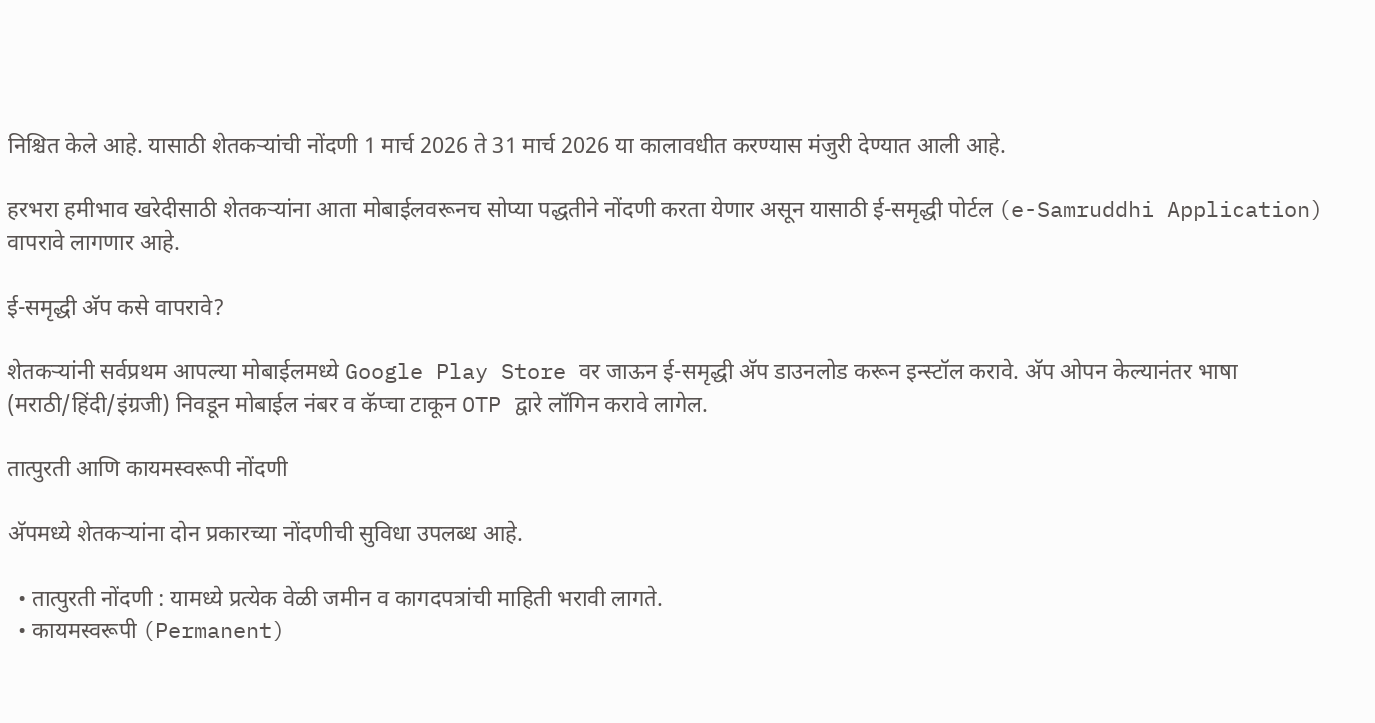निश्चित केले आहे. यासाठी शेतकऱ्यांची नोंदणी 1 मार्च 2026 ते 31 मार्च 2026 या कालावधीत करण्यास मंजुरी देण्यात आली आहे.

हरभरा हमीभाव खरेदीसाठी शेतकऱ्यांना आता मोबाईलवरूनच सोप्या पद्धतीने नोंदणी करता येणार असून यासाठी ई-समृद्धी पोर्टल (e-Samruddhi Application) वापरावे लागणार आहे.

ई-समृद्धी अ‍ॅप कसे वापरावे?

शेतकऱ्यांनी सर्वप्रथम आपल्या मोबाईलमध्ये Google Play Store वर जाऊन ई-समृद्धी अ‍ॅप डाउनलोड करून इन्स्टॉल करावे. अ‍ॅप ओपन केल्यानंतर भाषा (मराठी/हिंदी/इंग्रजी) निवडून मोबाईल नंबर व कॅप्चा टाकून OTP द्वारे लॉगिन करावे लागेल.

तात्पुरती आणि कायमस्वरूपी नोंदणी

अ‍ॅपमध्ये शेतकऱ्यांना दोन प्रकारच्या नोंदणीची सुविधा उपलब्ध आहे.

  • तात्पुरती नोंदणी : यामध्ये प्रत्येक वेळी जमीन व कागदपत्रांची माहिती भरावी लागते.
  • कायमस्वरूपी (Permanent)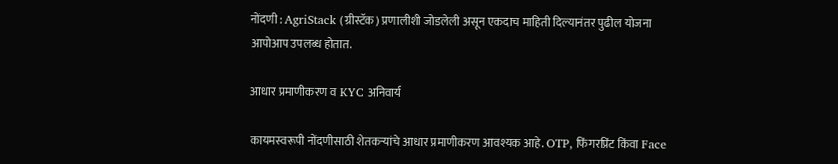नोंदणी : AgriStack (ग्रीस्टॅक) प्रणालीशी जोडलेली असून एकदाच माहिती दिल्यानंतर पुढील योजना आपोआप उपलब्ध होतात.

आधार प्रमाणीकरण व KYC अनिवार्य

कायमस्वरूपी नोंदणीसाठी शेतकऱ्यांचे आधार प्रमाणीकरण आवश्यक आहे. OTP, फिंगरप्रिंट किंवा Face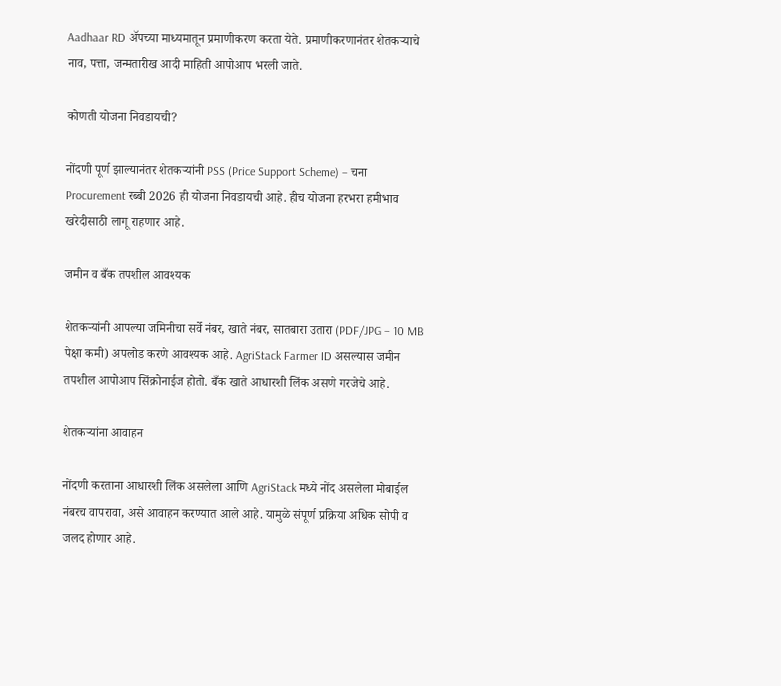Aadhaar RD अ‍ॅपच्या माध्यमातून प्रमाणीकरण करता येते. प्रमाणीकरणानंतर शेतकऱ्याचे नाव, पत्ता, जन्मतारीख आदी माहिती आपोआप भरली जाते.

कोणती योजना निवडायची?

नोंदणी पूर्ण झाल्यानंतर शेतकऱ्यांनी PSS (Price Support Scheme) – चना Procurement रब्बी 2026 ही योजना निवडायची आहे. हीच योजना हरभरा हमीभाव खरेदीसाठी लागू राहणार आहे.

जमीन व बँक तपशील आवश्यक

शेतकऱ्यांनी आपल्या जमिनीचा सर्वे नंबर, खाते नंबर, सातबारा उतारा (PDF/JPG – 10 MB पेक्षा कमी) अपलोड करणे आवश्यक आहे. AgriStack Farmer ID असल्यास जमीन तपशील आपोआप सिंक्रोनाईज होतो. बँक खाते आधारशी लिंक असणे गरजेचे आहे.

शेतकऱ्यांना आवाहन

नोंदणी करताना आधारशी लिंक असलेला आणि AgriStack मध्ये नोंद असलेला मोबाईल नंबरच वापरावा, असे आवाहन करण्यात आले आहे. यामुळे संपूर्ण प्रक्रिया अधिक सोपी व जलद होणार आहे.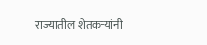राज्यातील शेतकऱ्यांनी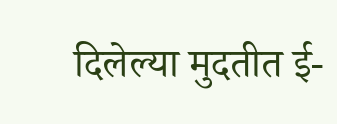दिलेल्या मुदतीत ई-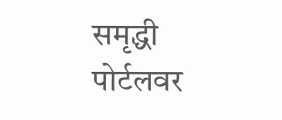समृद्धी पोर्टलवर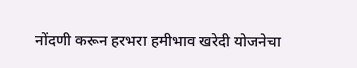नोंदणी करून हरभरा हमीभाव खरेदी योजनेचा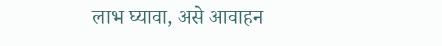लाभ घ्यावा, असे आवाहन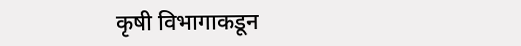कृषी विभागाकडून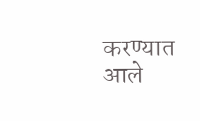करण्यात आले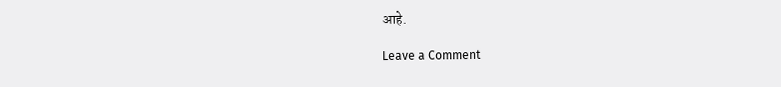आहे.

Leave a Comment